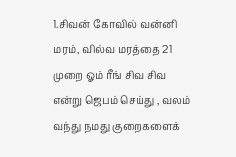1.சிவன் கோவில் வன்னி மரம், வில்வ மரத்தை 21 முறை ஓம் ரீங் சிவ சிவ என்று ஜெபம் செய்து , வலம் வந்து நமது குறைகளைக்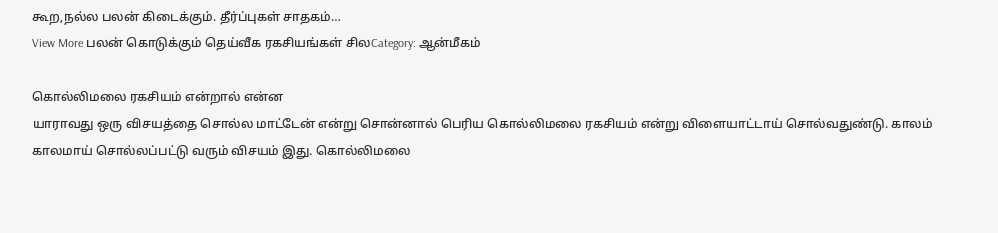கூற,நல்ல பலன் கிடைக்கும். தீர்ப்புகள் சாதகம்…
View More பலன் கொடுக்கும் தெய்வீக ரகசியங்கள் சிலCategory: ஆன்மீகம்

கொல்லிமலை ரகசியம் என்றால் என்ன
யாராவது ஒரு விசயத்தை சொல்ல மாட்டேன் என்று சொன்னால் பெரிய கொல்லிமலை ரகசியம் என்று விளையாட்டாய் சொல்வதுண்டு. காலம் காலமாய் சொல்லப்பட்டு வரும் விசயம் இது. கொல்லிமலை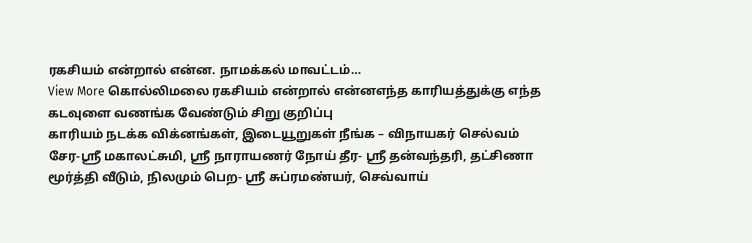ரகசியம் என்றால் என்ன. நாமக்கல் மாவட்டம்…
View More கொல்லிமலை ரகசியம் என்றால் என்னஎந்த காரியத்துக்கு எந்த கடவுளை வணங்க வேண்டும் சிறு குறிப்பு
காரியம் நடக்க விக்னங்கள், இடையூறுகள் நீங்க – விநாயகர் செல்வம் சேர-ஸ்ரீ மகாலட்சுமி, ஸ்ரீ நாராயணர் நோய் தீர- ஸ்ரீ தன்வந்தரி, தட்சிணா மூர்த்தி வீடும், நிலமும் பெற- ஸ்ரீ சுப்ரமண்யர், செவ்வாய்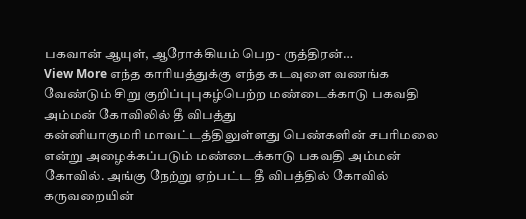பகவான் ஆயுள், ஆரோக்கியம் பெற- ருத்திரன்…
View More எந்த காரியத்துக்கு எந்த கடவுளை வணங்க வேண்டும் சிறு குறிப்புபுகழ்பெற்ற மண்டைக்காடு பகவதி அம்மன் கோவிலில் தீ விபத்து
கன்னியாகுமரி மாவட்டத்திலுள்ளது பெண்களின் சபரிமலை என்று அழைக்கப்படும் மண்டைக்காடு பகவதி அம்மன் கோவில். அங்கு நேற்று ஏற்பட்ட தீ விபத்தில் கோவில் கருவறையின்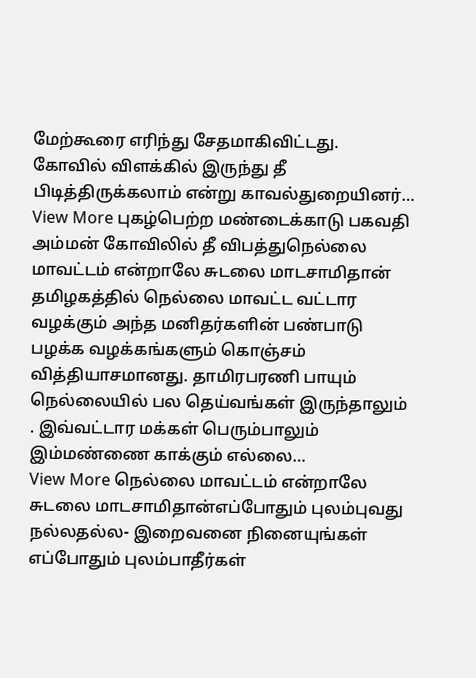மேற்கூரை எரிந்து சேதமாகிவிட்டது. கோவில் விளக்கில் இருந்து தீ பிடித்திருக்கலாம் என்று காவல்துறையினர்…
View More புகழ்பெற்ற மண்டைக்காடு பகவதி அம்மன் கோவிலில் தீ விபத்துநெல்லை மாவட்டம் என்றாலே சுடலை மாடசாமிதான்
தமிழகத்தில் நெல்லை மாவட்ட வட்டார வழக்கும் அந்த மனிதர்களின் பண்பாடு பழக்க வழக்கங்களும் கொஞ்சம் வித்தியாசமானது. தாமிரபரணி பாயும் நெல்லையில் பல தெய்வங்கள் இருந்தாலும் . இவ்வட்டார மக்கள் பெரும்பாலும் இம்மண்ணை காக்கும் எல்லை…
View More நெல்லை மாவட்டம் என்றாலே சுடலை மாடசாமிதான்எப்போதும் புலம்புவது நல்லதல்ல- இறைவனை நினையுங்கள்
எப்போதும் புலம்பாதீர்கள்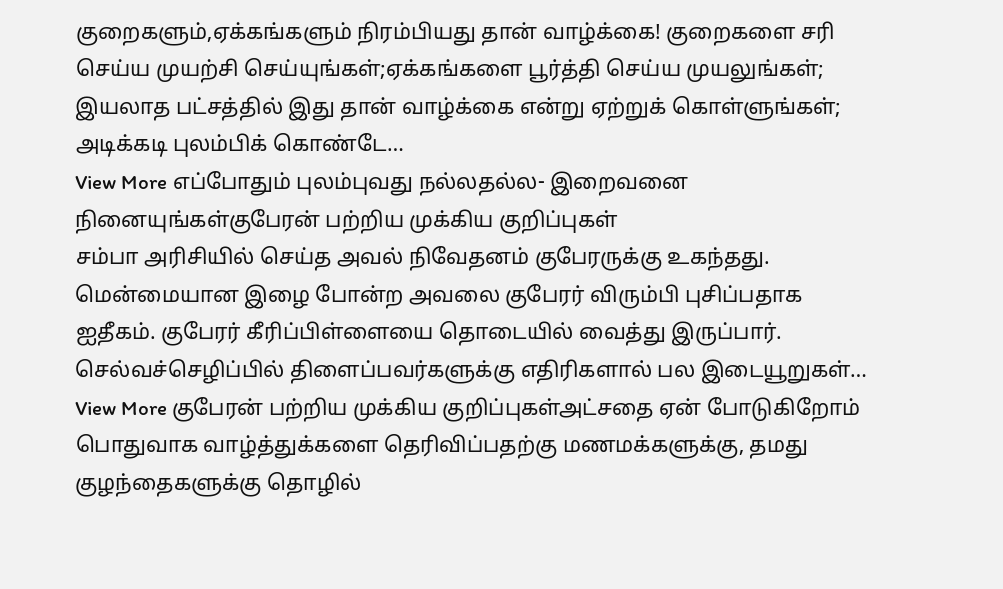குறைகளும்,ஏக்கங்களும் நிரம்பியது தான் வாழ்க்கை! குறைகளை சரி செய்ய முயற்சி செய்யுங்கள்;ஏக்கங்களை பூர்த்தி செய்ய முயலுங்கள்; இயலாத பட்சத்தில் இது தான் வாழ்க்கை என்று ஏற்றுக் கொள்ளுங்கள்; அடிக்கடி புலம்பிக் கொண்டே…
View More எப்போதும் புலம்புவது நல்லதல்ல- இறைவனை நினையுங்கள்குபேரன் பற்றிய முக்கிய குறிப்புகள்
சம்பா அரிசியில் செய்த அவல் நிவேதனம் குபேரருக்கு உகந்தது. மென்மையான இழை போன்ற அவலை குபேரர் விரும்பி புசிப்பதாக ஐதீகம். குபேரர் கீரிப்பிள்ளையை தொடையில் வைத்து இருப்பார். செல்வச்செழிப்பில் திளைப்பவர்களுக்கு எதிரிகளால் பல இடையூறுகள்…
View More குபேரன் பற்றிய முக்கிய குறிப்புகள்அட்சதை ஏன் போடுகிறோம்
பொதுவாக வாழ்த்துக்களை தெரிவிப்பதற்கு மணமக்களுக்கு, தமது குழந்தைகளுக்கு தொழில்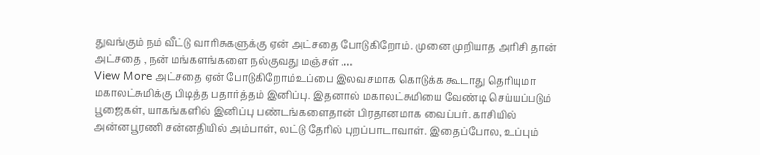துவங்கும் நம் வீட்டு வாரிசுகளுக்கு ஏன் அட்சதை போடுகிறோம். முனை முறியாத அரிசி தான் அட்சதை , நன் மங்களங்களை நல்குவது மஞ்சள் .…
View More அட்சதை ஏன் போடுகிறோம்உப்பை இலவசமாக கொடுக்க கூடாது தெரியுமா
மகாலட்சுமிக்கு பிடித்த பதார்த்தம் இனிப்பு. இதனால் மகாலட்சுமியை வேண்டி செய்யப்படும் பூஜைகள், யாகங்களில் இனிப்பு பண்டங்களைதான் பிரதானமாக வைப்பர். காசியில் அன்னபூரணி சன்னதியில் அம்பாள், லட்டு தேரில் புறப்பாடாவாள். இதைப்போல, உப்பும்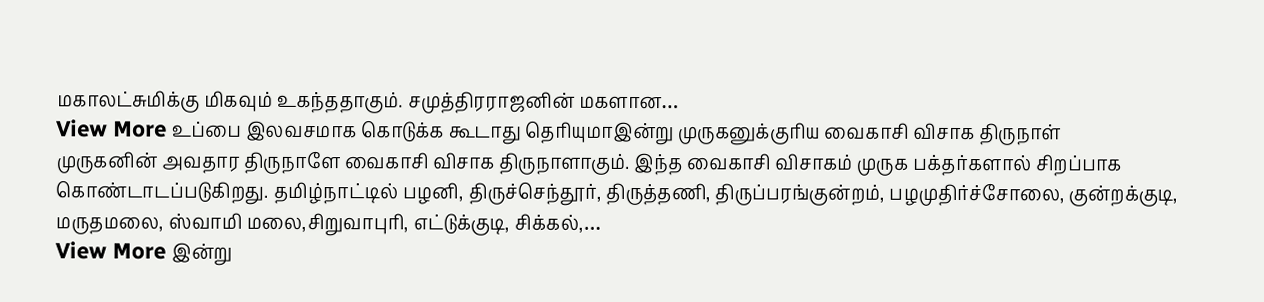மகாலட்சுமிக்கு மிகவும் உகந்ததாகும். சமுத்திரராஜனின் மகளான…
View More உப்பை இலவசமாக கொடுக்க கூடாது தெரியுமாஇன்று முருகனுக்குரிய வைகாசி விசாக திருநாள்
முருகனின் அவதார திருநாளே வைகாசி விசாக திருநாளாகும். இந்த வைகாசி விசாகம் முருக பக்தர்களால் சிறப்பாக கொண்டாடப்படுகிறது. தமிழ்நாட்டில் பழனி, திருச்செந்தூர், திருத்தணி, திருப்பரங்குன்றம், பழமுதிர்ச்சோலை, குன்றக்குடி, மருதமலை, ஸ்வாமி மலை,சிறுவாபுரி, எட்டுக்குடி, சிக்கல்,…
View More இன்று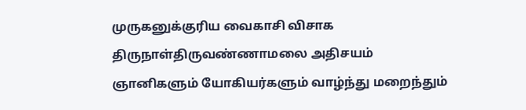முருகனுக்குரிய வைகாசி விசாக திருநாள்திருவண்ணாமலை அதிசயம்
ஞானிகளும் யோகியர்களும் வாழ்ந்து மறைந்தும்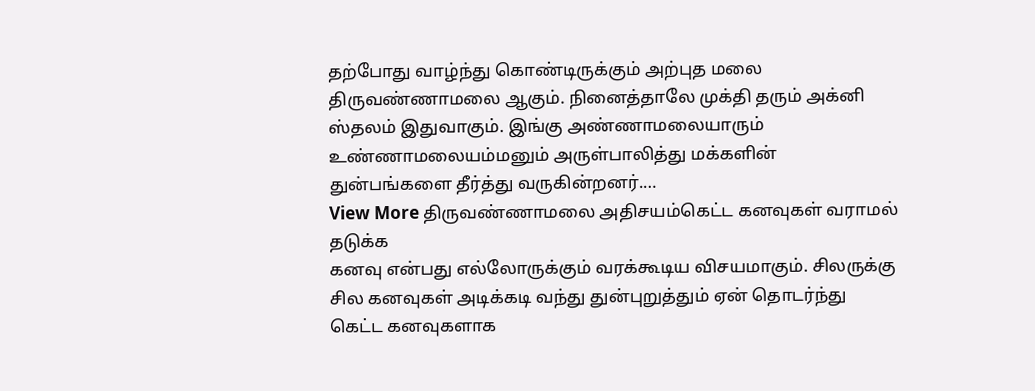தற்போது வாழ்ந்து கொண்டிருக்கும் அற்புத மலை திருவண்ணாமலை ஆகும். நினைத்தாலே முக்தி தரும் அக்னி ஸ்தலம் இதுவாகும். இங்கு அண்ணாமலையாரும் உண்ணாமலையம்மனும் அருள்பாலித்து மக்களின் துன்பங்களை தீர்த்து வருகின்றனர்.…
View More திருவண்ணாமலை அதிசயம்கெட்ட கனவுகள் வராமல் தடுக்க
கனவு என்பது எல்லோருக்கும் வரக்கூடிய விசயமாகும். சிலருக்கு சில கனவுகள் அடிக்கடி வந்து துன்புறுத்தும் ஏன் தொடர்ந்து கெட்ட கனவுகளாக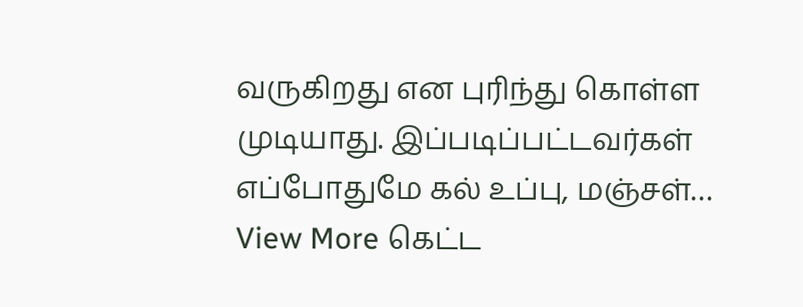வருகிறது என புரிந்து கொள்ள முடியாது. இப்படிப்பட்டவர்கள் எப்போதுமே கல் உப்பு, மஞ்சள்…
View More கெட்ட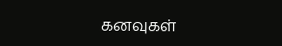கனவுகள்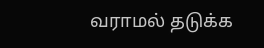வராமல் தடுக்க